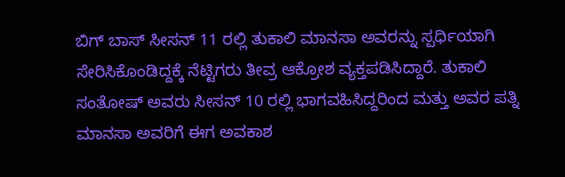ಬಿಗ್ ಬಾಸ್ ಸೀಸನ್ 11 ರಲ್ಲಿ ತುಕಾಲಿ ಮಾನಸಾ ಅವರನ್ನು ಸ್ಪರ್ಧಿಯಾಗಿ ಸೇರಿಸಿಕೊಂಡಿದ್ದಕ್ಕೆ ನೆಟ್ಟಿಗರು ತೀವ್ರ ಆಕ್ರೋಶ ವ್ಯಕ್ತಪಡಿಸಿದ್ದಾರೆ. ತುಕಾಲಿ ಸಂತೋಷ್ ಅವರು ಸೀಸನ್ 10 ರಲ್ಲಿ ಭಾಗವಹಿಸಿದ್ದರಿಂದ ಮತ್ತು ಅವರ ಪತ್ನಿ ಮಾನಸಾ ಅವರಿಗೆ ಈಗ ಅವಕಾಶ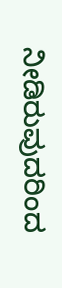ನೀಡಿರುವುದರಿಂದ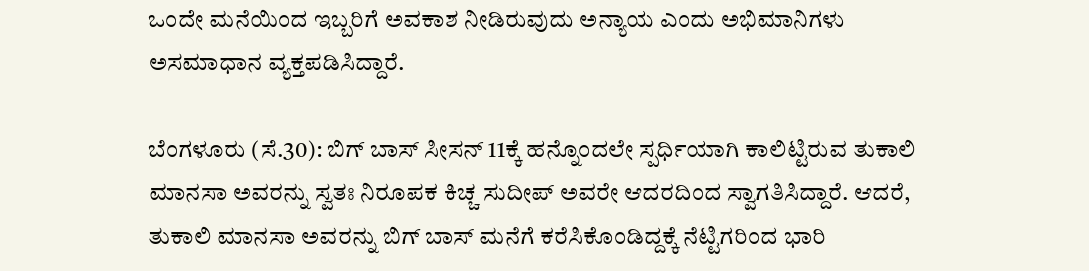ಒಂದೇ ಮನೆಯಿಂದ ಇಬ್ಬರಿಗೆ ಅವಕಾಶ ನೀಡಿರುವುದು ಅನ್ಯಾಯ ಎಂದು ಅಭಿಮಾನಿಗಳು ಅಸಮಾಧಾನ ವ್ಯಕ್ತಪಡಿಸಿದ್ದಾರೆ.

ಬೆಂಗಳೂರು (ಸೆ.30): ಬಿಗ್ ಬಾಸ್ ಸೀಸನ್ 11ಕ್ಕೆ ಹನ್ನೊಂದಲೇ ಸ್ಪರ್ಧಿಯಾಗಿ ಕಾಲಿಟ್ಟಿರುವ ತುಕಾಲಿ ಮಾನಸಾ ಅವರನ್ನು ಸ್ವತಃ ನಿರೂಪಕ ಕಿಚ್ಚ ಸುದೀಪ್ ಅವರೇ ಆದರದಿಂದ ಸ್ವಾಗತಿಸಿದ್ದಾರೆ. ಆದರೆ, ತುಕಾಲಿ ಮಾನಸಾ ಅವರನ್ನು ಬಿಗ್ ಬಾಸ್ ಮನೆಗೆ ಕರೆಸಿಕೊಂಡಿದ್ದಕ್ಕೆ ನೆಟ್ಟಿಗರಿಂದ ಭಾರಿ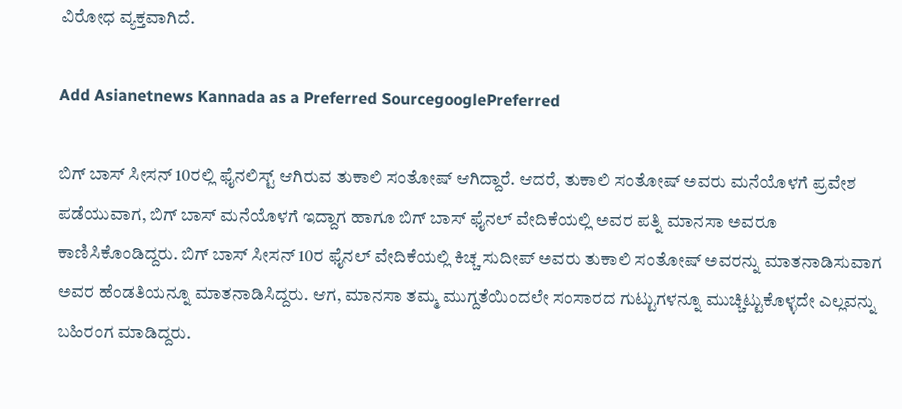ವಿರೋಧ ವ್ಯಕ್ತವಾಗಿದೆ.

Add Asianetnews Kannada as a Preferred SourcegooglePreferred

ಬಿಗ್ ಬಾಸ್ ಸೀಸನ್ 10ರಲ್ಲಿ ಫೈನಲಿಸ್ಟ್ ಆಗಿರುವ ತುಕಾಲಿ ಸಂತೋಷ್ ಆಗಿದ್ದಾರೆ. ಆದರೆ, ತುಕಾಲಿ ಸಂತೋಷ್ ಅವರು ಮನೆಯೊಳಗೆ ಪ್ರವೇಶ ಪಡೆಯುವಾಗ, ಬಿಗ್ ಬಾಸ್ ಮನೆಯೊಳಗೆ ಇದ್ದಾಗ ಹಾಗೂ ಬಿಗ್ ಬಾಸ್ ಫೈನಲ್ ವೇದಿಕೆಯಲ್ಲಿ ಅವರ ಪತ್ನಿ ಮಾನಸಾ ಅವರೂ ಕಾಣಿಸಿಕೊಂಡಿದ್ದರು. ಬಿಗ್ ಬಾಸ್ ಸೀಸನ್ 10ರ ಫೈನಲ್ ವೇದಿಕೆಯಲ್ಲಿ ಕಿಚ್ಚ ಸುದೀಪ್ ಅವರು ತುಕಾಲಿ ಸಂತೋಷ್ ಅವರನ್ನು ಮಾತನಾಡಿಸುವಾಗ ಅವರ ಹೆಂಡತಿಯನ್ನೂ ಮಾತನಾಡಿಸಿದ್ದರು. ಆಗ, ಮಾನಸಾ ತಮ್ಮ ಮುಗ್ದತೆಯಿಂದಲೇ ಸಂಸಾರದ ಗುಟ್ಟುಗಳನ್ನೂ ಮುಚ್ಚಿಟ್ಟುಕೊಳ್ಳದೇ ಎಲ್ಲವನ್ನು ಬಹಿರಂಗ ಮಾಡಿದ್ದರು.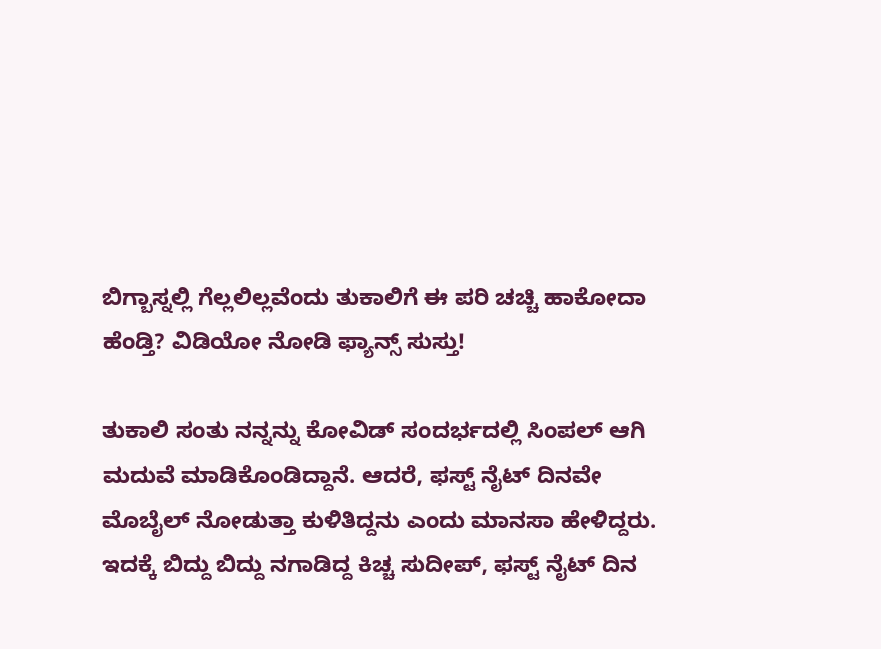ಬಿಗ್ಬಾಸ್ನಲ್ಲಿ ಗೆಲ್ಲಲಿಲ್ಲವೆಂದು ತುಕಾಲಿಗೆ ಈ ಪರಿ ಚಚ್ಚಿ ಹಾಕೋದಾ ಹೆಂಡ್ತಿ? ವಿಡಿಯೋ ನೋಡಿ ಫ್ಯಾನ್ಸ್ ಸುಸ್ತು!

ತುಕಾಲಿ ಸಂತು ನನ್ನನ್ನು ಕೋವಿಡ್ ಸಂದರ್ಭದಲ್ಲಿ ಸಿಂಪಲ್ ಆಗಿ ಮದುವೆ ಮಾಡಿಕೊಂಡಿದ್ದಾನೆ. ಆದರೆ, ಫಸ್ಟ್ ನೈಟ್ ದಿನವೇ ಮೊಬೈಲ್ ನೋಡುತ್ತಾ ಕುಳಿತಿದ್ದನು ಎಂದು ಮಾನಸಾ ಹೇಳಿದ್ದರು. ಇದಕ್ಕೆ ಬಿದ್ದು ಬಿದ್ದು ನಗಾಡಿದ್ದ ಕಿಚ್ಚ ಸುದೀಪ್, ಫಸ್ಟ್ ನೈಟ್ ದಿನ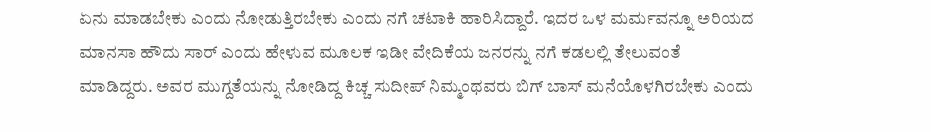ಏನು ಮಾಡಬೇಕು ಎಂದು ನೋಡುತ್ತಿರಬೇಕು ಎಂದು ನಗೆ ಚಟಾಕಿ ಹಾರಿಸಿದ್ದಾರೆ. ಇದರ ಒಳ ಮರ್ಮವನ್ನೂ ಅರಿಯದ ಮಾನಸಾ ಹೌದು ಸಾರ್ ಎಂದು ಹೇಳುವ ಮೂಲಕ ಇಡೀ ವೇದಿಕೆಯ ಜನರನ್ನು ನಗೆ ಕಡಲಲ್ಲಿ ತೇಲುವಂತೆ ಮಾಡಿದ್ದರು. ಅವರ ಮುಗ್ದತೆಯನ್ನು ನೋಡಿದ್ದ ಕಿಚ್ಚ ಸುದೀಪ್ ನಿಮ್ಮಂಥವರು ಬಿಗ್ ಬಾಸ್ ಮನೆಯೊಳಗಿರಬೇಕು ಎಂದು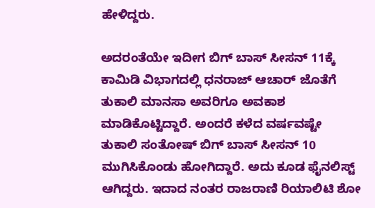ಹೇಳಿದ್ದರು.

ಅದರಂತೆಯೇ ಇದೀಗ ಬಿಗ್ ಬಾಸ್ ಸೀಸನ್ 11ಕ್ಕೆ ಕಾಮಿಡಿ ವಿಭಾಗದಲ್ಲಿ ಧನರಾಜ್ ಆಚಾರ್ ಜೊತೆಗೆ ತುಕಾಲಿ ಮಾನಸಾ ಅವರಿಗೂ ಅವಕಾಶ ಮಾಡಿಕೊಟ್ಟಿದ್ದಾರೆ. ಅಂದರೆ ಕಳೆದ ವರ್ಷವಷ್ಟೇ ತುಕಾಲಿ ಸಂತೋಷ್ ಬಿಗ್ ಬಾಸ್ ಸೀಸನ್ 10 ಮುಗಿಸಿಕೊಂಡು ಹೋಗಿದ್ದಾರೆ. ಅದು ಕೂಡ ಫೈನಲಿಸ್ಟ್ ಆಗಿದ್ದರು. ಇದಾದ ನಂತರ ರಾಜರಾಣಿ ರಿಯಾಲಿಟಿ ಶೋ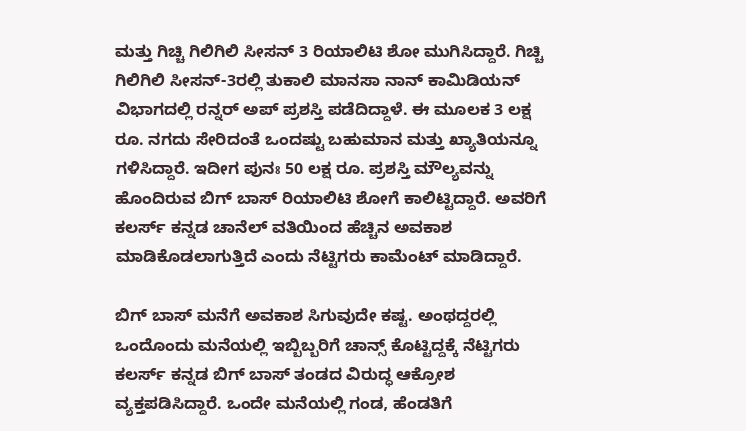ಮತ್ತು ಗಿಚ್ಚಿ ಗಿಲಿಗಿಲಿ ಸೀಸನ್ 3 ರಿಯಾಲಿಟಿ ಶೋ ಮುಗಿಸಿದ್ದಾರೆ. ಗಿಚ್ಚಿ ಗಿಲಿಗಿಲಿ ಸೀಸನ್-3ರಲ್ಲಿ ತುಕಾಲಿ ಮಾನಸಾ ನಾನ್ ಕಾಮಿಡಿಯನ್ ವಿಭಾಗದಲ್ಲಿ ರನ್ನರ್ ಅಪ್ ಪ್ರಶಸ್ತಿ ಪಡೆದಿದ್ದಾಳೆ. ಈ ಮೂಲಕ 3 ಲಕ್ಷ ರೂ. ನಗದು ಸೇರಿದಂತೆ ಒಂದಷ್ಟು ಬಹುಮಾನ ಮತ್ತು ಖ್ಯಾತಿಯನ್ನೂ ಗಳಿಸಿದ್ದಾರೆ. ಇದೀಗ ಪುನಃ 50 ಲಕ್ಷ ರೂ. ಪ್ರಶಸ್ತಿ ಮೌಲ್ಯವನ್ನು ಹೊಂದಿರುವ ಬಿಗ್ ಬಾಸ್ ರಿಯಾಲಿಟಿ ಶೋಗೆ ಕಾಲಿಟ್ಟಿದ್ದಾರೆ. ಅವರಿಗೆ ಕಲರ್ಸ್ ಕನ್ನಡ ಚಾನೆಲ್ ವತಿಯಿಂದ ಹೆಚ್ಚಿನ ಅವಕಾಶ ಮಾಡಿಕೊಡಲಾಗುತ್ತಿದೆ ಎಂದು ನೆಟ್ಟಿಗರು ಕಾಮೆಂಟ್ ಮಾಡಿದ್ದಾರೆ.

ಬಿಗ್ ಬಾಸ್ ಮನೆಗೆ ಅವಕಾಶ ಸಿಗುವುದೇ ಕಷ್ಟ. ಅಂಥದ್ದರಲ್ಲಿ ಒಂದೊಂದು ಮನೆಯಲ್ಲಿ ಇಬ್ಬಿಬ್ಬರಿಗೆ ಚಾನ್ಸ್ ಕೊಟ್ಟಿದ್ದಕ್ಕೆ ನೆಟ್ಟಿಗರು ಕಲರ್ಸ್ ಕನ್ನಡ ಬಿಗ್ ಬಾಸ್ ತಂಡದ ವಿರುದ್ಧ ಆಕ್ರೋಶ ವ್ಯಕ್ತಪಡಿಸಿದ್ದಾರೆ. ಒಂದೇ ಮನೆಯಲ್ಲಿ ಗಂಡ, ಹೆಂಡತಿಗೆ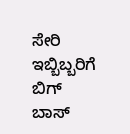ಸೇರಿ ಇಬ್ಬಿಬ್ಬರಿಗೆ ಬಿಗ್ ಬಾಸ್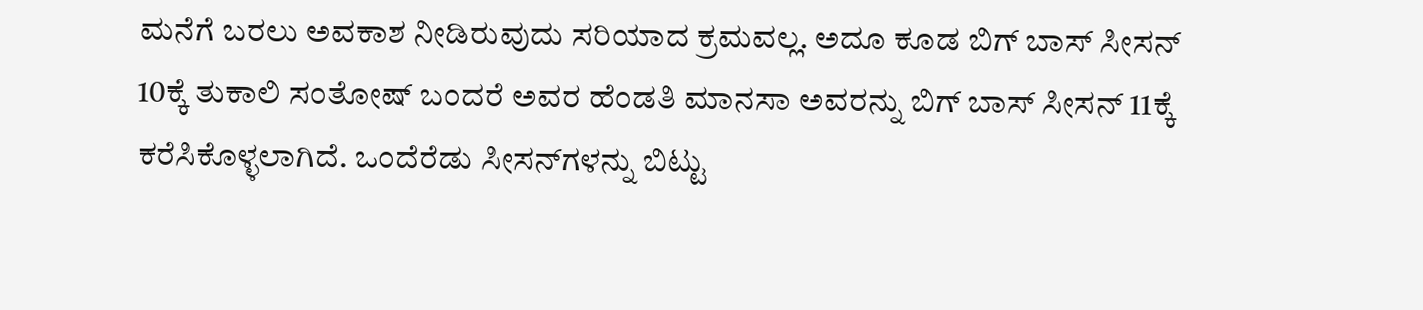ಮನೆಗೆ ಬರಲು ಅವಕಾಶ ನೀಡಿರುವುದು ಸರಿಯಾದ ಕ್ರಮವಲ್ಲ. ಅದೂ ಕೂಡ ಬಿಗ್ ಬಾಸ್ ಸೀಸನ್ 10ಕ್ಕೆ ತುಕಾಲಿ ಸಂತೋಷ್ ಬಂದರೆ ಅವರ ಹೆಂಡತಿ ಮಾನಸಾ ಅವರನ್ನು ಬಿಗ್ ಬಾಸ್ ಸೀಸನ್ 11ಕ್ಕೆ ಕರೆಸಿಕೊಳ್ಳಲಾಗಿದೆ. ಒಂದೆರೆಡು ಸೀಸನ್‌ಗಳನ್ನು ಬಿಟ್ಟು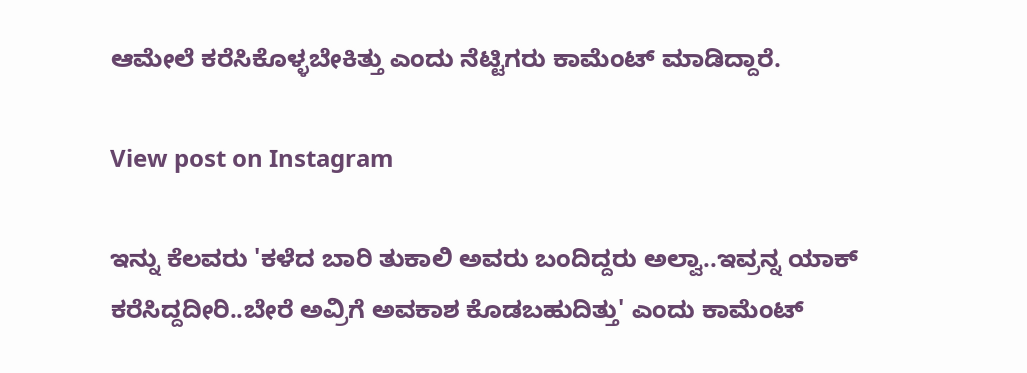ಆಮೇಲೆ ಕರೆಸಿಕೊಳ್ಳಬೇಕಿತ್ತು ಎಂದು ನೆಟ್ಟಿಗರು ಕಾಮೆಂಟ್ ಮಾಡಿದ್ದಾರೆ.

View post on Instagram

ಇನ್ನು ಕೆಲವರು 'ಕಳೆದ ಬಾರಿ ತುಕಾಲಿ ಅವರು ಬಂದಿದ್ದರು ಅಲ್ವಾ..ಇವ್ರನ್ನ ಯಾಕ್ ಕರೆಸಿದ್ದದೀರಿ..ಬೇರೆ ಅವ್ರಿಗೆ ಅವಕಾಶ ಕೊಡಬಹುದಿತ್ತು' ಎಂದು ಕಾಮೆಂಟ್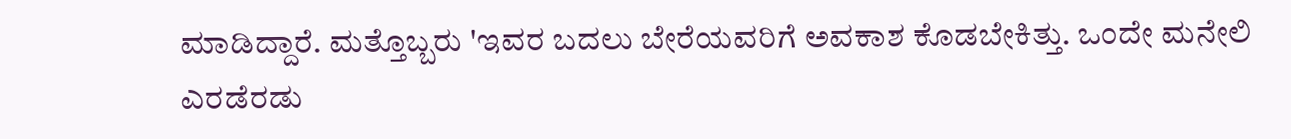ಮಾಡಿದ್ದಾರೆ. ಮತ್ತೊಬ್ಬರು 'ಇವರ ಬದಲು ಬೇರೆಯವರಿಗೆ ಅವಕಾಶ ಕೊಡಬೇಕಿತ್ತು. ಒಂದೇ ಮನೇಲಿ ಎರಡೆರಡು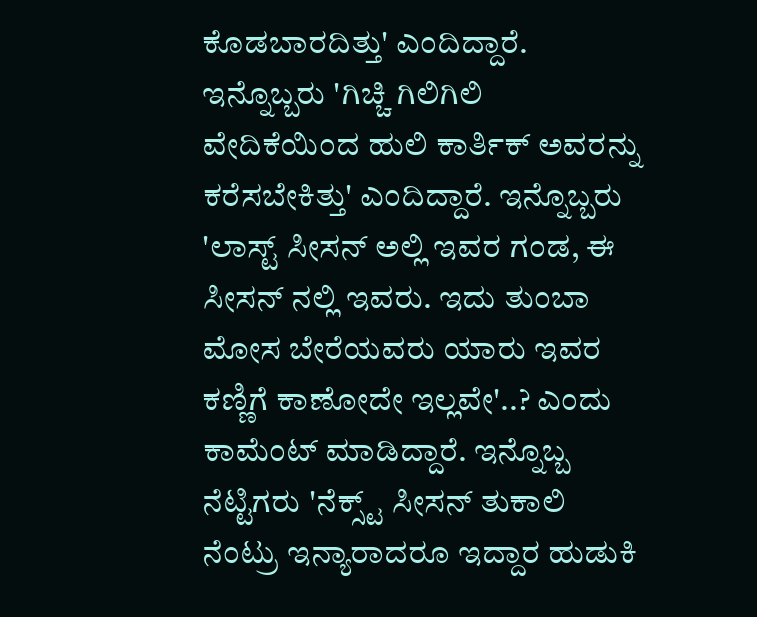ಕೊಡಬಾರದಿತ್ತು' ಎಂದಿದ್ದಾರೆ. ಇನ್ನೊಬ್ಬರು 'ಗಿಚ್ಚಿ ಗಿಲಿಗಿಲಿ ವೇದಿಕೆಯಿಂದ ಹುಲಿ ಕಾರ್ತಿಕ್‌ ಅವರನ್ನು ಕರೆಸಬೇಕಿತ್ತು' ಎಂದಿದ್ದಾರೆ. ಇನ್ನೊಬ್ಬರು 'ಲಾಸ್ಟ್ ಸೀಸನ್ ಅಲ್ಲಿ ಇವರ ಗಂಡ, ಈ ಸೀಸನ್ ನಲ್ಲಿ ಇವರು. ಇದು ತುಂಬಾ ಮೋಸ ಬೇರೆಯವರು ಯಾರು ಇವರ ಕಣ್ಣಿಗೆ ಕಾಣೋದೇ ಇಲ್ಲವೇ'..? ಎಂದು ಕಾಮೆಂಟ್ ಮಾಡಿದ್ದಾರೆ. ಇನ್ನೊಬ್ಬ ನೆಟ್ಟಿಗರು 'ನೆಕ್ಸ್ಟ್ ಸೀಸನ್ ತುಕಾಲಿ ನೆಂಟ್ರು ಇನ್ಯಾರಾದರೂ ಇದ್ದಾರ ಹುಡುಕಿ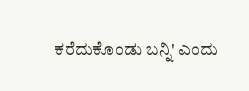ಕರೆದುಕೊಂಡು ಬನ್ನಿ' ಎಂದು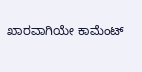ಖಾರವಾಗಿಯೇ ಕಾಮೆಂಟ್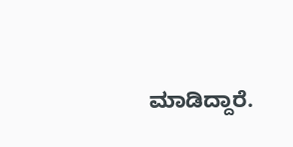ಮಾಡಿದ್ದಾರೆ.